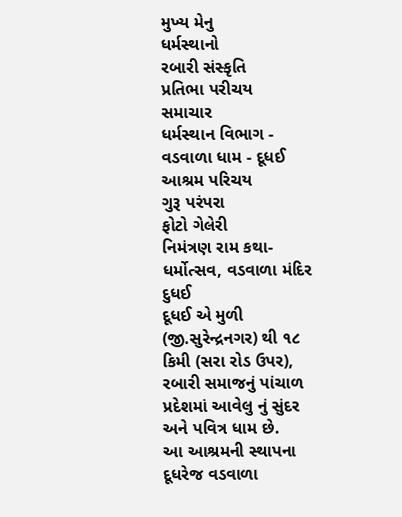મુખ્ય મેનુ
ધર્મસ્થાનો
રબારી સંસ્કૃતિ
પ્રતિભા પરીચય
સમાચાર
ધર્મસ્થાન વિભાગ - વડવાળા ધામ - દૂધઈ
આશ્રમ પરિચય
ગુરૂ પરંપરા
ફોટો ગેલેરી
નિમંત્રણ રામ કથા-ધર્મોત્સવ, વડવાળા મંદિર દુધઈ
દૂધઈ એ મુળી (જી.સુરેન્દ્રનગર) થી ૧૮ કિમી (સરા રોડ ઉપર), રબારી સમાજનું પાંચાળ પ્રદેશમાં આવેલુ નું સુંદર અને પવિત્ર ધામ છે.
આ આશ્રમની સ્થાપના દૂધરેજ વડવાળા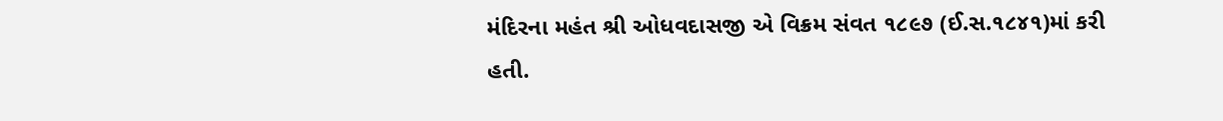મંદિરના મહંત શ્રી ઓધવદાસજી એ વિક્રમ સંવત ૧૮૯૭ (ઈ.સ.૧૮૪૧)માં કરી હતી.